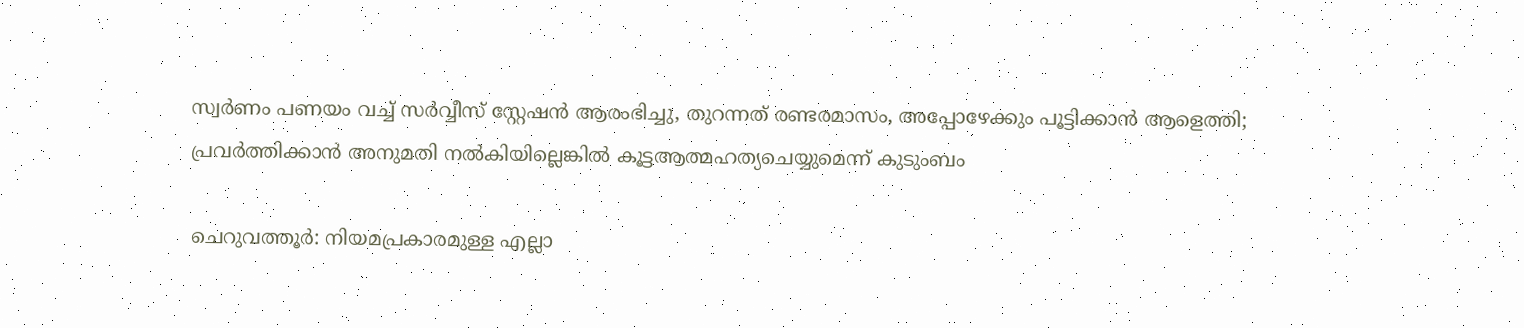സ്വര്‍ണം പണയം വച്ച് സര്‍വ്വീസ് സ്റ്റേഷന്‍ ആരംഭിച്ചു, തുറന്നത് രണ്ടരമാസം, അപ്പോഴേക്കും പൂട്ടിക്കാന്‍ ആളെത്തി; പ്രവര്‍ത്തിക്കാന്‍ അനുമതി നല്‍കിയില്ലെങ്കില്‍ കൂട്ടആത്മഹത്യചെയ്യുമെന്ന് കുടുംബം

ചെറുവത്തൂര്‍: നിയമപ്രകാരമുള്ള എല്ലാ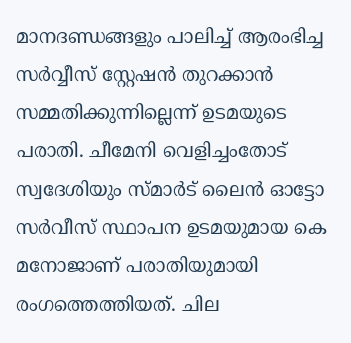മാനദണ്ഡങ്ങളും പാലിച്ച് ആരംഭിച്ച സര്‍വ്വീസ് സ്റ്റേഷന്‍ തുറക്കാന്‍ സമ്മതിക്കുന്നില്ലെന്ന് ഉടമയുടെ പരാതി. ചീമേനി വെളിച്ചംതോട് സ്വദേശിയും സ്മാര്‍ട് ലൈന്‍ ഓട്ടോ സര്‍വീസ് സ്ഥാപന ഉടമയുമായ കെ മനോജാണ് പരാതിയുമായി രംഗത്തെത്തിയത്. ചില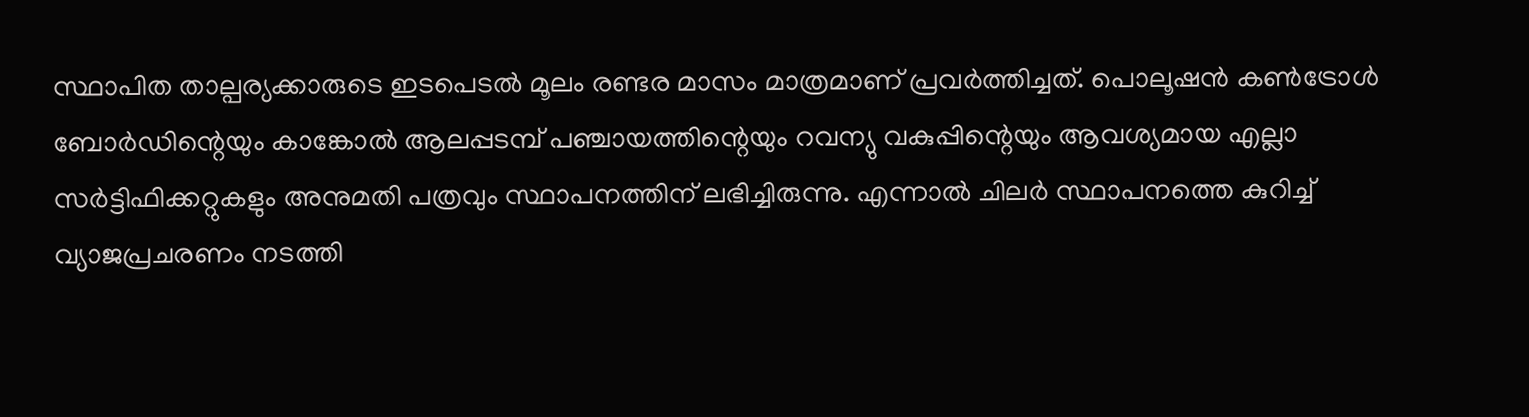സ്ഥാപിത താല്പര്യക്കാരുടെ ഇടപെടല്‍ മൂലം രണ്ടര മാസം മാത്രമാണ് പ്രവര്‍ത്തിച്ചത്. പൊലൂഷന്‍ കണ്‍ട്രോള്‍ ബോര്‍ഡിന്റെയും കാങ്കോല്‍ ആലപ്പടമ്പ് പഞ്ചായത്തിന്റെയും റവന്യു വകുപ്പിന്റെയും ആവശ്യമായ എല്ലാ സര്‍ട്ടിഫിക്കറ്റുകളും അനുമതി പത്രവും സ്ഥാപനത്തിന് ലഭിച്ചിരുന്നു. എന്നാല്‍ ചിലര്‍ സ്ഥാപനത്തെ കുറിച്ച് വ്യാജപ്രചരണം നടത്തി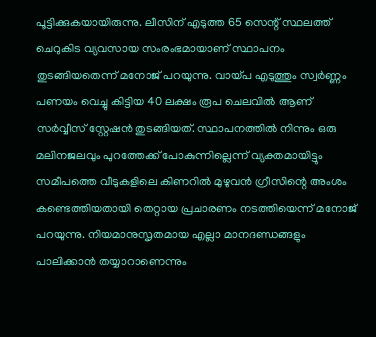പൂട്ടിക്കുകയായിരുന്നു. ലീസിന് എടുത്ത 65 സെന്റ് സ്ഥലത്ത് ചെറുകിട വ്യവസായ സംരംഭമായാണ് സ്ഥാപനം തുടങ്ങിയതെന്ന് മനോജ് പറയുന്നു. വായ്പ എടുത്തും സ്വര്‍ണ്ണം പണയം വെച്ചു കിട്ടിയ 40 ലക്ഷം രൂപ ചെലവില്‍ ആണ് സര്‍വ്വീസ് സ്റ്റേഷന്‍ തുടങ്ങിയത്. സ്ഥാപനത്തില്‍ നിന്നും ഒരു മലിനജലവും പുറത്തേക്ക് പോകുന്നില്ലെന്ന് വ്യക്തമായിട്ടും സമീപത്തെ വീടുകളിലെ കിണറില്‍ മുഴുവന്‍ ഗ്രീസിന്റെ അംശം കണ്ടെത്തിയതായി തെറ്റായ പ്രചാരണം നടത്തിയെന്ന് മനോജ് പറയുന്നു. നിയമാനുസൃതമായ എല്ലാ മാനദണ്ഡങ്ങളും പാലിക്കാന്‍ തയ്യാറാണെന്നും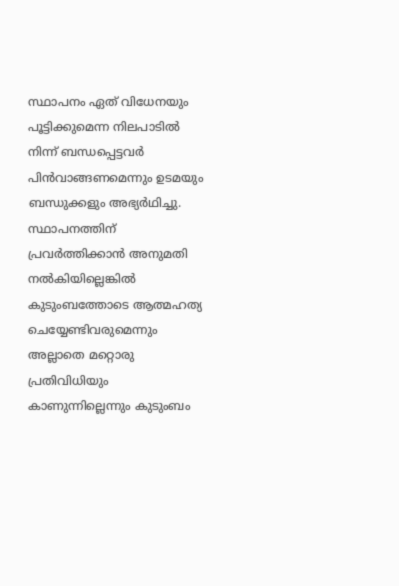സ്ഥാപനം ഏത് വിധേനയും പൂട്ടിക്കുമെന്ന നിലപാടില്‍ നിന്ന് ബന്ധപ്പെട്ടവര്‍ പിന്‍വാങ്ങണമെന്നും ഉടമയും ബന്ധുക്കളും അഭ്യര്‍ഥിച്ചു. സ്ഥാപനത്തിന് പ്രവര്‍ത്തിക്കാന്‍ അനുമതി നല്‍കിയില്ലെങ്കില്‍ കുടുംബത്തോടെ ആത്മഹത്യ ചെയ്യേണ്ടിവരുമെന്നും അല്ലാതെ മറ്റൊരു പ്രതിവിധിയും കാണുന്നില്ലെന്നും കുടുംബം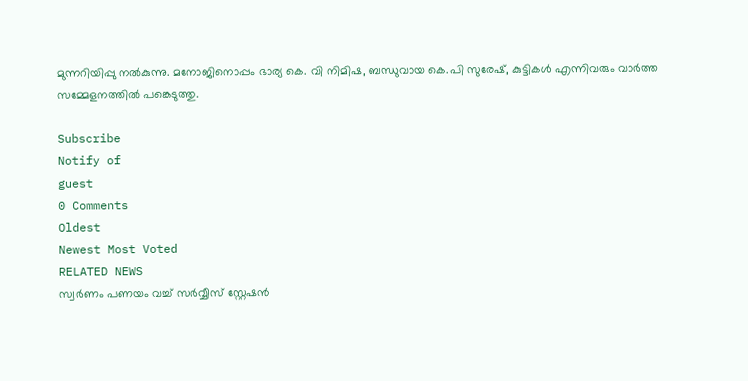മുന്നറിയിപ്പു നല്‍കുന്നു. മനോജിനൊപ്പം ഭാര്യ കെ. വി നിമിഷ, ബന്ധുവായ കെ.പി സുരേഷ്, കുട്ടികള്‍ എന്നിവരും വാര്‍ത്ത സമ്മേളനത്തില്‍ പങ്കെടുത്തു.

Subscribe
Notify of
guest
0 Comments
Oldest
Newest Most Voted
RELATED NEWS
സ്വര്‍ണം പണയം വച്ച് സര്‍വ്വീസ് സ്റ്റേഷന്‍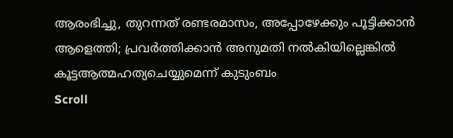ആരംഭിച്ചു, തുറന്നത് രണ്ടരമാസം, അപ്പോഴേക്കും പൂട്ടിക്കാന്‍ ആളെത്തി; പ്രവര്‍ത്തിക്കാന്‍ അനുമതി നല്‍കിയില്ലെങ്കില്‍ കൂട്ടആത്മഹത്യചെയ്യുമെന്ന് കുടുംബം
Scroll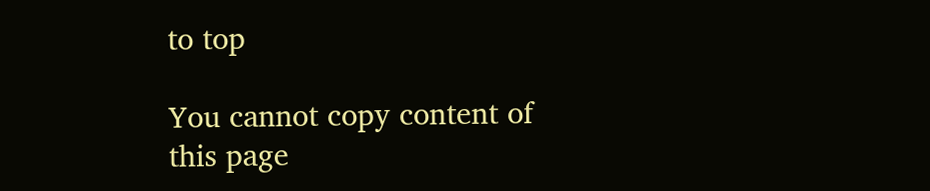to top

You cannot copy content of this page